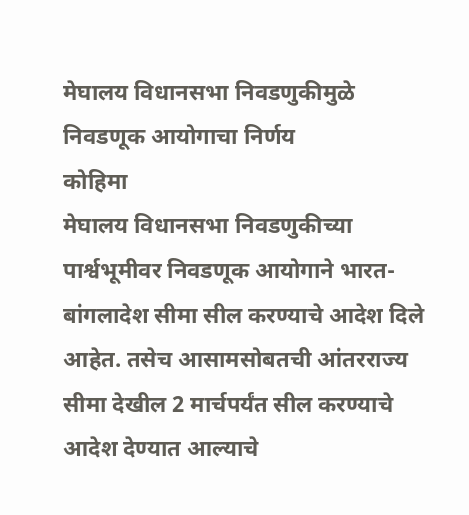मेघालय विधानसभा निवडणुकीमुळे निवडणूक आयोगाचा निर्णय
कोहिमा
मेघालय विधानसभा निवडणुकीच्या पार्श्वभूमीवर निवडणूक आयोगाने भारत-बांगलादेश सीमा सील करण्याचे आदेश दिले आहेत. तसेच आसामसोबतची आंतरराज्य सीमा देखील 2 मार्चपर्यंत सील करण्याचे आदेश देण्यात आल्याचे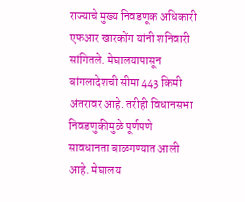राज्याचे मुख्य निवडणूक अधिकारी एफआर खारकोंग यांनी शनिवारी सांगितले. मेघालयापासून बांगलादेशची सीमा 443 किमी अंतरावर आहे. तरीही विधानसभा निवडणुकीमुळे पूर्णपणे सावधानता बाळगण्यात आली आहे. मेघालय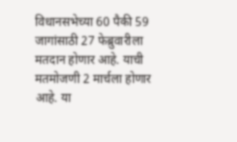विधानसभेच्या 60 पैकी 59 जागांसाठी 27 फेब्रुवारीला मतदान होणार आहे. याची मतमोजणी 2 मार्चला होणार आहे. या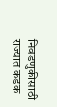निवडणुकीसाठी राज्यात कडक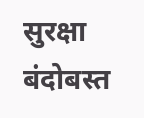सुरक्षा बंदोबस्त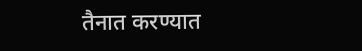तैनात करण्यात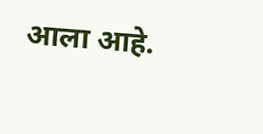आला आहे.